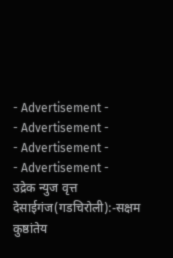- Advertisement -
- Advertisement -
- Advertisement -
- Advertisement -
उद्रेक न्युज वृत्त
देसाईगंज(गडचिरोली):-सक्षम कुष्ठांतेय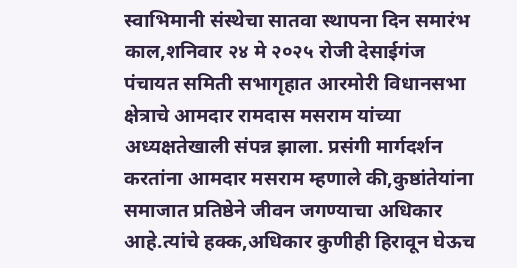स्वाभिमानी संस्थेचा सातवा स्थापना दिन समारंभ काल,शनिवार २४ मे २०२५ रोजी देसाईगंज पंचायत समिती सभागृहात आरमोरी विधानसभा क्षेत्राचे आमदार रामदास मसराम यांच्या अध्यक्षतेखाली संपन्न झाला. प्रसंगी मार्गदर्शन करतांना आमदार मसराम म्हणाले की,कुष्ठांतेयांना समाजात प्रतिष्ठेने जीवन जगण्याचा अधिकार आहे.त्यांचे हक्क,अधिकार कुणीही हिरावून घेऊच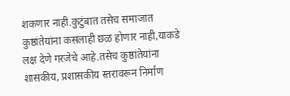शकणार नाही.कुटुंबात तसेच समाजात कुष्ठांतेयांना कसलाही छळ होणार नाही,याकडे लक्ष देणे गरजेचे आहे.तसेच कुष्ठांतेयांना शासकीय, प्रशासकीय स्तरावरून निर्माण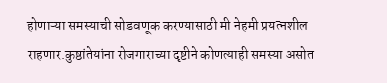होणाऱ्या समस्याची सोडवणूक करण्यासाठी मी नेहमी प्रयत्नशील राहणार.कुष्ठांतेयांना रोजगाराच्या दृष्टीने कोणत्याही समस्या असोत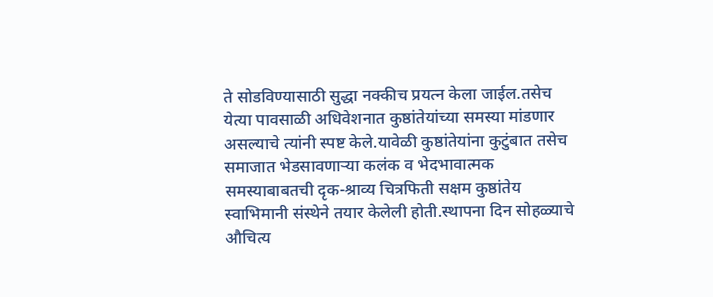ते सोडविण्यासाठी सुद्धा नक्कीच प्रयत्न केला जाईल.तसेच येत्या पावसाळी अधिवेशनात कुष्ठांतेयांच्या समस्या मांडणार असल्याचे त्यांनी स्पष्ट केले.यावेळी कुष्ठांतेयांना कुटुंबात तसेच समाजात भेडसावणाऱ्या कलंक व भेदभावात्मक समस्याबाबतची दृक-श्राव्य चित्रफिती सक्षम कुष्ठांतेय स्वाभिमानी संस्थेने तयार केलेली होती.स्थापना दिन सोहळ्याचे औचित्य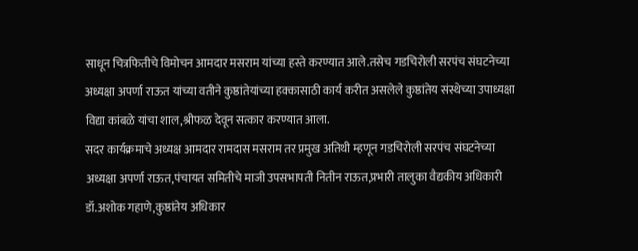साधून चित्रफितीचे विमोचन आमदार मसराम यांच्या हस्ते करण्यात आले.तसेच गडचिरोली सरपंच संघटनेच्या अध्यक्षा अपर्णा राऊत यांच्या वतीने कुष्ठांतेयांच्या हक्कासाठी कार्य करीत असलेले कुष्ठांतेय संस्थेच्या उपाध्यक्षा विद्या कांबळे यांचा शाल,श्रीफळ देवून सत्कार करण्यात आला.
सदर कार्यक्रमाचे अध्यक्ष आमदार रामदास मसराम तर प्रमुख अतिथी म्हणून गडचिरोली सरपंच संघटनेच्या अध्यक्षा अपर्णा राऊत,पंचायत समितीचे माजी उपसभापती नितीन राऊत,प्रभारी तालुका वैद्यकीय अधिकारी डॉ.अशोक गहाणे,कुष्ठांतेय अधिकार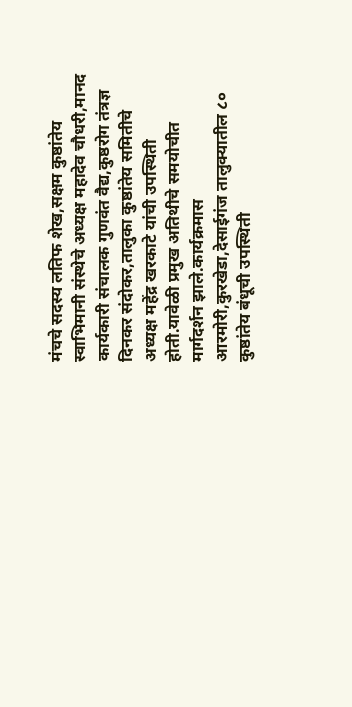मंचचे सदस्य लतिफ शेख,सक्षम कुष्ठांतेय स्वाभिमानी संस्थेचे अध्यक्ष महादेव चौधरी,मानद कार्यकारी संचालक गुणवंत वैद्य,कुष्ठरोग तंत्रज्ञ दिनकर संदोकर,तालुका कुष्ठांतेय समितीचे अध्यक्ष महेंद्र खरकाटे यांची उपस्थिती होती.यावेळी प्रमुख अतिथीचे समयोचीत मार्गदर्शन झाले.कार्यक्रमास आरमोरी,कुरखेडा,देसाईगंज तालुक्यातील ८० कुष्ठांतेय बंधूची उपस्थिती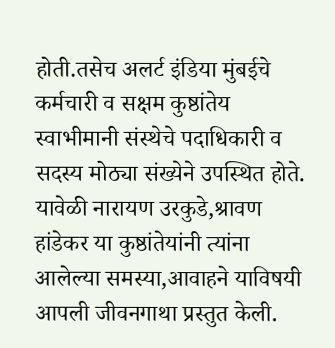होती.तसेच अलर्ट इंडिया मुंबईचे कर्मचारी व सक्षम कुष्ठांतेय स्वाभीमानी संस्थेचे पदाधिकारी व सदस्य मोठ्या संख्येने उपस्थित होते. यावेळी नारायण उरकुडे,श्रावण हांडेकर या कुष्ठांतेयांनी त्यांना आलेल्या समस्या,आवाहने याविषयी आपली जीवनगाथा प्रस्तुत केली.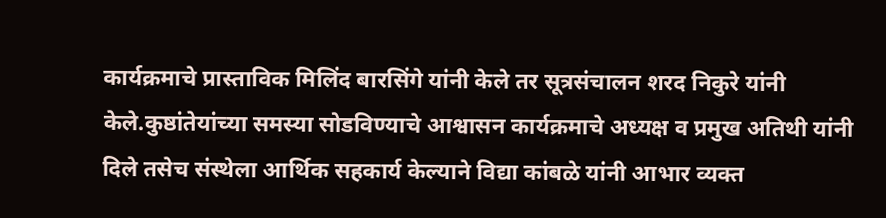कार्यक्रमाचे प्रास्ताविक मिलिंद बारसिंगे यांनी केले तर सूत्रसंचालन शरद निकुरे यांनी केले.कुष्ठांतेयांच्या समस्या सोडविण्याचे आश्वासन कार्यक्रमाचे अध्यक्ष व प्रमुख अतिथी यांनी दिले तसेच संस्थेला आर्थिक सहकार्य केल्याने विद्या कांबळे यांनी आभार व्यक्त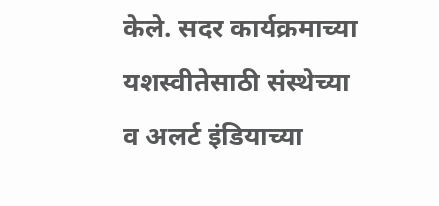केले. सदर कार्यक्रमाच्या यशस्वीतेसाठी संस्थेच्या व अलर्ट इंडियाच्या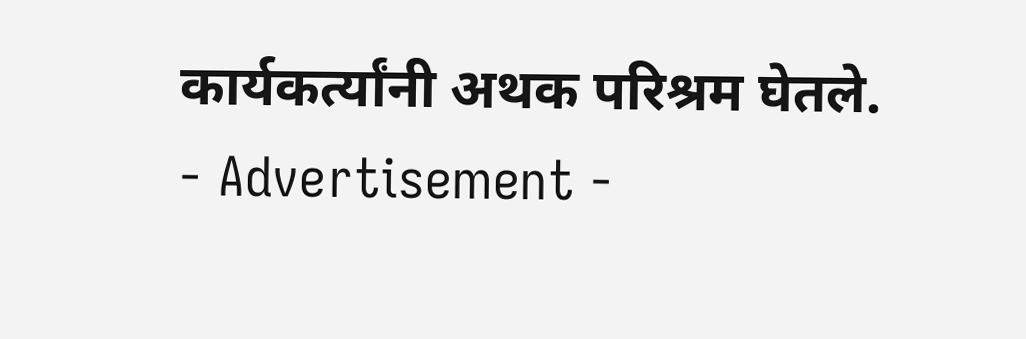कार्यकर्त्यांनी अथक परिश्रम घेतले.
- Advertisement -